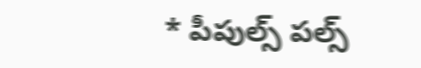* పీపుల్స్ పల్స్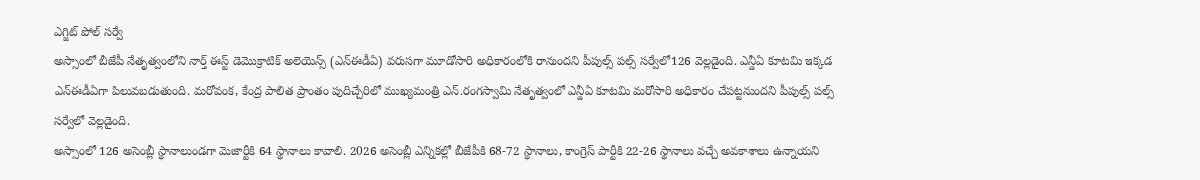ఎగ్జిట్ పోల్ సర్వే
అస్సాంలో బీజేపీ నేతృత్వంలోని నార్త్ ఈస్ట్ డెమొక్రాటిక్ అలెయెన్స్ (ఎన్ఈడీఏ) వరుసగా మూడోసారి అధికారంలోకి రానుందని పీపుల్స్ పల్స్ సర్వేలో126 వెల్లడైంది. ఎన్డీఏ కూటమి ఇక్కడ ఎన్ఈడీఏగా పిలువబడుతుంది. మరోవంక, కేంద్ర పాలిత ప్రాంతం పుదిచ్చేరిలో ముఖ్యమంత్రి ఎన్.రంగస్వామి నేతృత్వంలో ఎన్డీఏ కూటమి మరోసారి అధికారం చేపట్టనుందని పీపుల్స్ పల్స్ సర్వేలో వెల్లడైంది.
అస్సాంలో 126 అసెంబ్లీ స్థానాలుండగా మెజార్టీకి 64 స్థానాలు కావాలి. 2026 అసెంబ్లీ ఎన్నికల్లో బీజేపీకి 68-72 స్థానాలు, కాంగ్రెస్ పార్టీకి 22-26 స్థానాలు వచ్చే అవకాశాలు ఉన్నాయని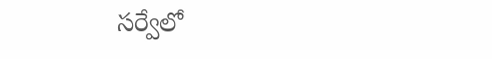సర్వేలో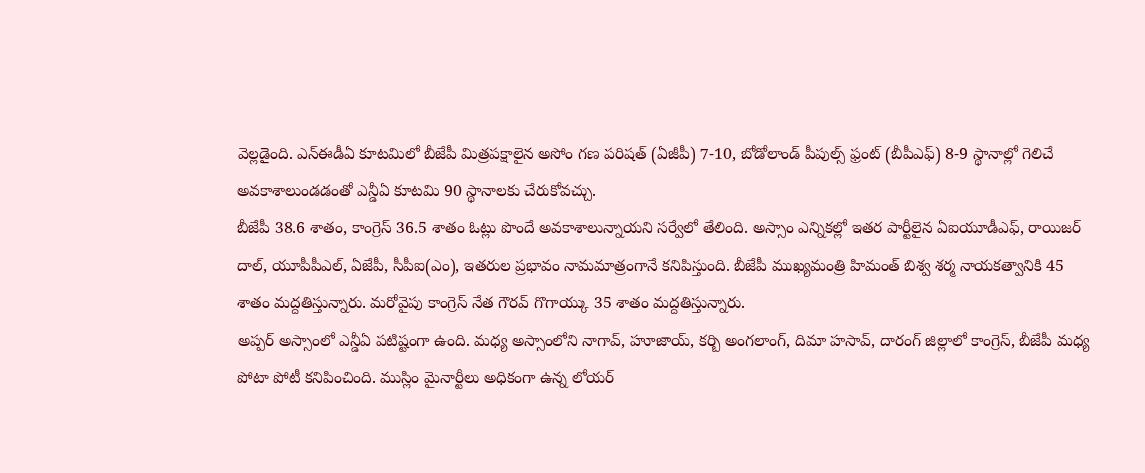వెల్లడైంది. ఎన్ఈడీఏ కూటమిలో బీజేపీ మిత్రపక్షాలైన అసోం గణ పరిషత్ (ఏజీపీ) 7-10, బోడోలాండ్ పీపుల్స్ ఫ్రంట్ (బీపీఎఫ్) 8-9 స్థానాల్లో గెలిచే అవకాశాలుండడంతో ఎన్డీఏ కూటమి 90 స్థానాలకు చేరుకోవచ్చు.
బీజేపీ 38.6 శాతం, కాంగ్రెస్ 36.5 శాతం ఓట్లు పొందే అవకాశాలున్నాయని సర్వేలో తేలింది. అస్సాం ఎన్నికల్లో ఇతర పార్టీలైన ఏఐయూడీఎఫ్, రాయిజర్ దాల్, యూపీపీఎల్, ఏజేపీ, సీపీఐ(ఎం), ఇతరుల ప్రభావం నామమాత్రంగానే కనిపిస్తుంది. బీజేపీ ముఖ్యమంత్రి హిమంత్ బిశ్వ శర్మ నాయకత్వానికి 45 శాతం మద్దతిస్తున్నారు. మరోవైపు కాంగ్రెస్ నేత గౌరవ్ గొగాయ్కు 35 శాతం మద్దతిస్తున్నారు.
అప్పర్ అస్సాంలో ఎన్డీఏ పటిష్టంగా ఉంది. మధ్య అస్సాంలోని నాగావ్, హూజాయ్, కర్బి అంగలాంగ్, దిమా హసావ్, దారంగ్ జిల్లాలో కాంగ్రెస్, బీజేపీ మధ్య పోటా పోటీ కనిపించింది. ముస్లిం మైనార్టీలు అధికంగా ఉన్న లోయర్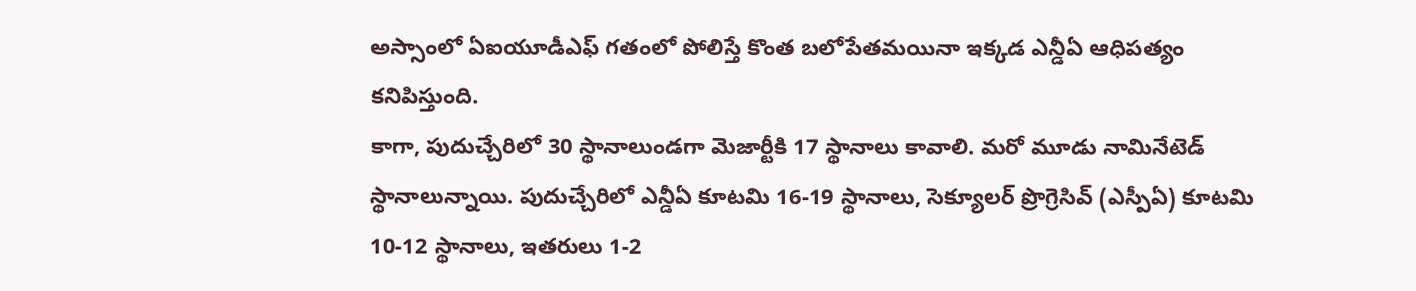అస్సాంలో ఏఐయూడీఎఫ్ గతంలో పోలిస్తే కొంత బలోపేతమయినా ఇక్కడ ఎన్డీఏ ఆధిపత్యం కనిపిస్తుంది.
కాగా, పుదుచ్చేరిలో 30 స్థానాలుండగా మెజార్టీకి 17 స్థానాలు కావాలి. మరో మూడు నామినేటెడ్ స్థానాలున్నాయి. పుదుచ్చేరిలో ఎన్డీఏ కూటమి 16-19 స్థానాలు, సెక్యూలర్ ప్రొగ్రెసివ్ (ఎస్పీఏ) కూటమి 10-12 స్థానాలు, ఇతరులు 1-2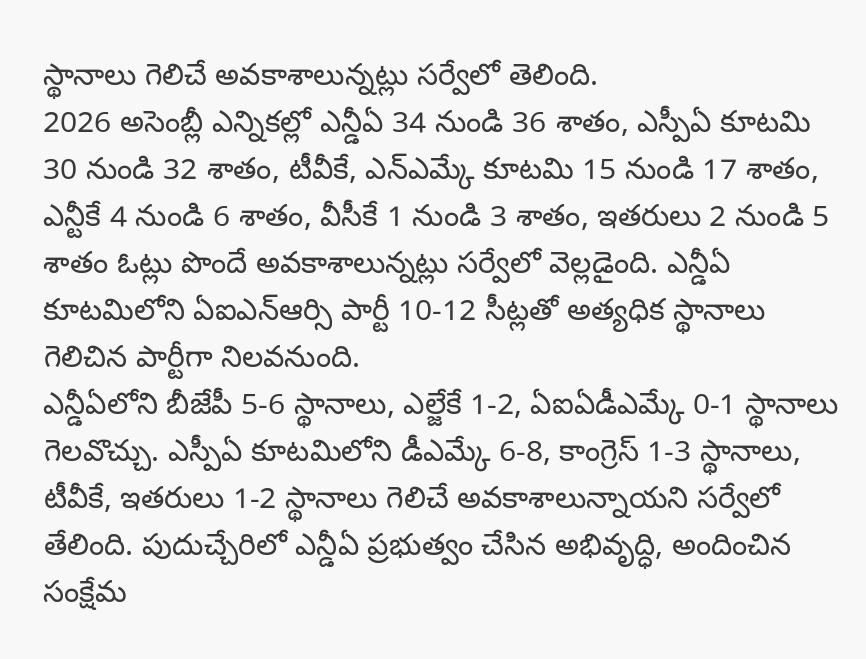స్థానాలు గెలిచే అవకాశాలున్నట్లు సర్వేలో తెలింది.
2026 అసెంబ్లీ ఎన్నికల్లో ఎన్డీఏ 34 నుండి 36 శాతం, ఎస్పీఏ కూటమి 30 నుండి 32 శాతం, టీవీకే, ఎన్ఎమ్కే కూటమి 15 నుండి 17 శాతం, ఎన్టీకే 4 నుండి 6 శాతం, వీసీకే 1 నుండి 3 శాతం, ఇతరులు 2 నుండి 5 శాతం ఓట్లు పొందే అవకాశాలున్నట్లు సర్వేలో వెల్లడైంది. ఎన్డీఏ కూటమిలోని ఏఐఎన్ఆర్సి పార్టీ 10-12 సీట్లతో అత్యధిక స్థానాలు గెలిచిన పార్టీగా నిలవనుంది.
ఎన్డీఏలోని బీజేపీ 5-6 స్థానాలు, ఎల్జేకే 1-2, ఏఐఏడీఎమ్కే 0-1 స్థానాలు గెలవొచ్చు. ఎస్పీఏ కూటమిలోని డీఎమ్కే 6-8, కాంగ్రెస్ 1-3 స్థానాలు, టీవీకే, ఇతరులు 1-2 స్థానాలు గెలిచే అవకాశాలున్నాయని సర్వేలో తేలింది. పుదుచ్చేరిలో ఎన్డీఏ ప్రభుత్వం చేసిన అభివృద్ధి, అందించిన సంక్షేమ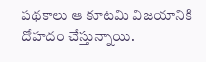పథకాలు ఆ కూటమి విజయానికి దోహదం చేస్తున్నాయి.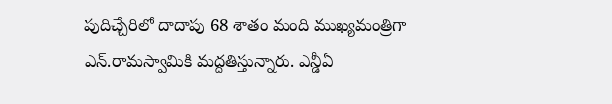పుదిచ్చేరిలో దాదాపు 68 శాతం మంది ముఖ్యమంత్రిగా ఎన్.రామస్వామికి మద్దతిస్తున్నారు. ఎన్డీఏ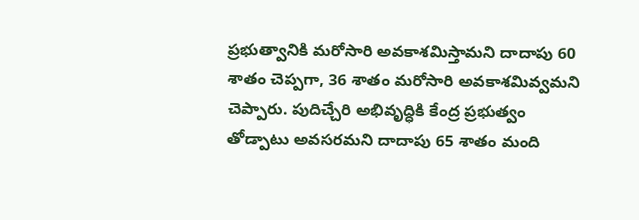ప్రభుత్వానికి మరోసారి అవకాశమిస్తామని దాదాపు 60 శాతం చెప్పగా, 36 శాతం మరోసారి అవకాశమివ్వమని చెప్పారు. పుదిచ్చేరి అభివృద్ధికి కేంద్ర ప్రభుత్వం తోడ్పాటు అవసరమని దాదాపు 65 శాతం మంది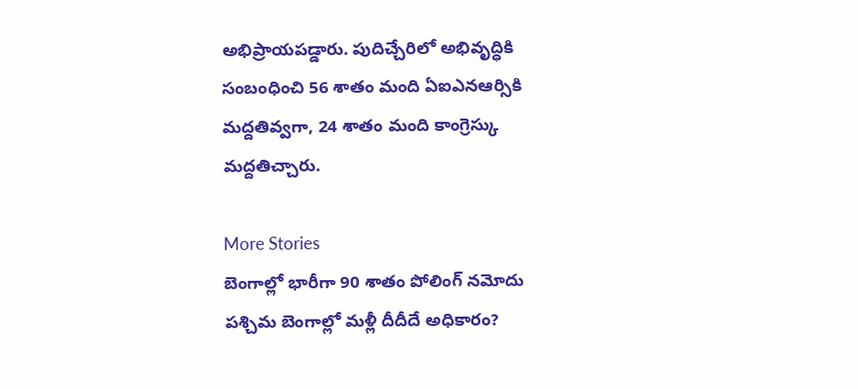అభిప్రాయపడ్డారు. పుదిచ్చేరిలో అభివృద్ధికి సంబంధించి 56 శాతం మంది ఏఐఎనఆర్సికి మద్దతివ్వగా, 24 శాతం మంది కాంగ్రెస్కు మద్దతిచ్చారు.

More Stories
బెంగాల్లో భారీగా 90 శాతం పోలింగ్ నమోదు
పశ్చిమ బెంగాల్లో మళ్లీ దీదీదే అధికారం?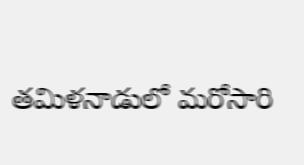తమిళనాడులో మరోసారి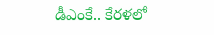డీఎంకే.. కేరళలో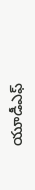యూడీఎఫ్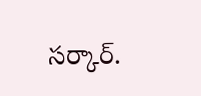సర్కార్.